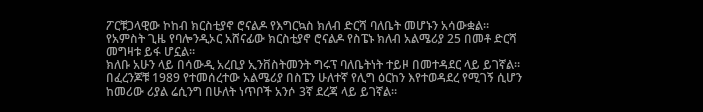ፖርቹጋላዊው ኮከብ ክርስቲያኖ ሮናልዶ የእግርኳስ ክለብ ድርሻ ባለቤት መሆኑን አሳውቋል።
የአምስት ጊዜ የባሎንዲኦር አሸናፊው ክርስቲያኖ ሮናልዶ የስፔኑ ክለብ አልሜሪያ 25 በመቶ ድርሻ መግዛቱ ይፋ ሆኗል።
ክለቡ አሁን ላይ በሳውዲ አረቢያ ኢንቨስትመንት ግሩፕ ባለቤትነት ተይዞ በመተዳደር ላይ ይገኛል።
በፈረንጆቹ 1989 የተመሰረተው አልሜሪያ በስፔን ሁለተኛ የሊግ ዕርከን እየተወዳደረ የሚገኝ ሲሆን ከመሪው ሪያል ሬሲንግ በሁለት ነጥቦች አንሶ 3ኛ ደረጃ ላይ ይገኛል።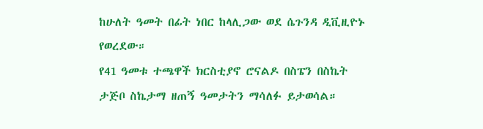ከሁለት ዓመት በፊት ነበር ከላሊጋው ወደ ሴጉንዳ ዲቪዚዮኑ የወረደው።
የ41 ዓመቱ ተጫዋች ክርስቲያኖ ሮናልዶ በስፔን በስኬት ታጅቦ ስኬታማ ዘጠኝ ዓመታትን ማሳለፉ ይታወሳል።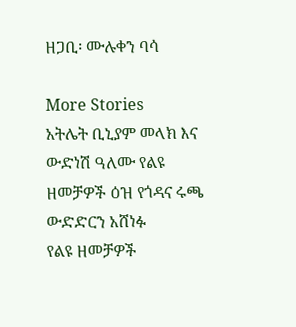ዘጋቢ፡ ሙሉቀን ባሳ

More Stories
አትሌት ቢኒያም መላክ እና ውድነሽ ዓለሙ የልዩ ዘመቻዎች ዕዝ የጎዳና ሩጫ ውድድርን አሸነፉ
የልዩ ዘመቻዎች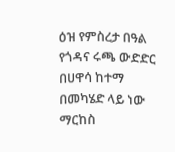ዕዝ የምስረታ በዓል የጎዳና ሩጫ ውድድር በሀዋሳ ከተማ በመካሄድ ላይ ነው
ማርከስ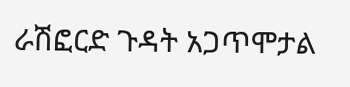ራሽፎርድ ጉዳት አጋጥሞታል